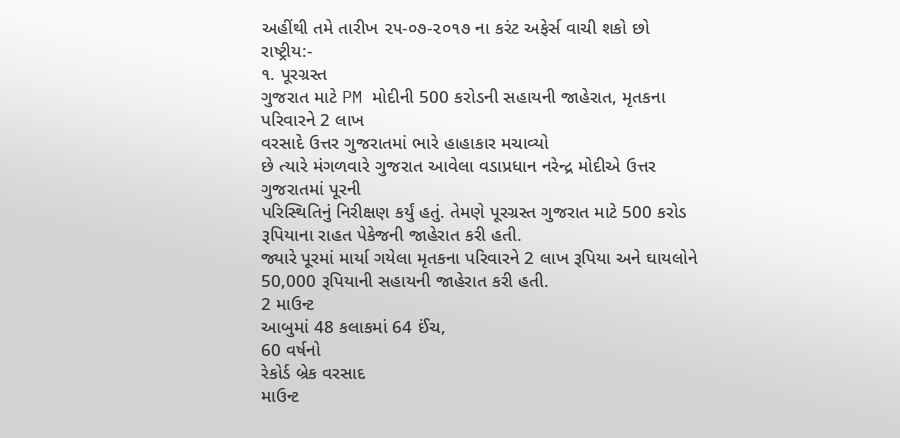અહીંથી તમે તારીખ ૨૫-૦૭-૨૦૧૭ ના કરંટ અફેર્સ વાચી શકો છો
રાષ્ટ્રીય:-
૧. પૂરગ્રસ્ત
ગુજરાત માટે PM મોદીની 500 કરોડની સહાયની જાહેરાત, મૃતકના પરિવારને 2 લાખ
વરસાદે ઉત્તર ગુજરાતમાં ભારે હાહાકાર મચાવ્યો
છે ત્યારે મંગળવારે ગુજરાત આવેલા વડાપ્રધાન નરેન્દ્ર મોદીએ ઉત્તર ગુજરાતમાં પૂરની
પરિસ્થિતિનું નિરીક્ષણ કર્યું હતું. તેમણે પૂરગ્રસ્ત ગુજરાત માટે 500 કરોડ રૂપિયાના રાહત પેકેજની જાહેરાત કરી હતી.
જ્યારે પૂરમાં માર્યા ગયેલા મૃતકના પરિવારને 2 લાખ રૂપિયા અને ઘાયલોને 50,000 રૂપિયાની સહાયની જાહેરાત કરી હતી.
2 માઉન્ટ
આબુમાં 48 કલાકમાં 64 ઈંચ,
60 વર્ષનો
રેકોર્ડ બ્રેક વરસાદ
માઉન્ટ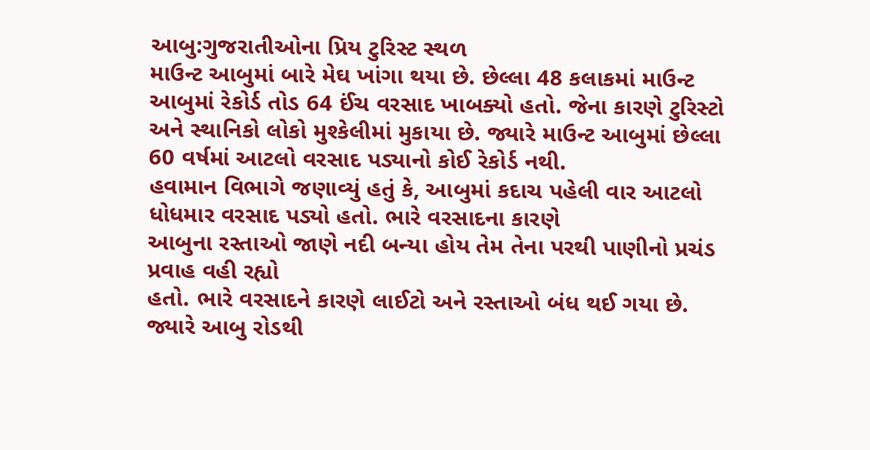આબુ:ગુજરાતીઓના પ્રિય ટુરિસ્ટ સ્થળ
માઉન્ટ આબુમાં બારે મેઘ ખાંગા થયા છે. છેલ્લા 48 કલાકમાં માઉન્ટ આબુમાં રેકોર્ડ તોડ 64 ઈંચ વરસાદ ખાબક્યો હતો. જેના કારણે ટુરિસ્ટો
અને સ્થાનિકો લોકો મુશ્કેલીમાં મુકાયા છે. જ્યારે માઉન્ટ આબુમાં છેલ્લા 60 વર્ષમાં આટલો વરસાદ પડ્યાનો કોઈ રેકોર્ડ નથી.
હવામાન વિભાગે જણાવ્યું હતું કે, આબુમાં કદાચ પહેલી વાર આટલો ધોધમાર વરસાદ પડ્યો હતો. ભારે વરસાદના કારણે
આબુના રસ્તાઓ જાણે નદી બન્યા હોય તેમ તેના પરથી પાણીનો પ્રચંડ પ્રવાહ વહી રહ્યો
હતો. ભારે વરસાદને કારણે લાઈટો અને રસ્તાઓ બંધ થઈ ગયા છે. જ્યારે આબુ રોડથી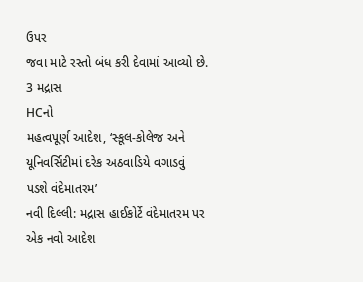ઉપર
જવા માટે રસ્તો બંધ કરી દેવામાં આવ્યો છે.
3 મદ્રાસ
HCનો
મહત્વપૂર્ણ આદેશ, ‘સ્કૂલ-કોલેજ અને યૂનિવર્સિટીમાં દરેક અઠવાડિયે વગાડવું
પડશે વંદેમાતરમ’
નવી દિલ્લી: મદ્રાસ હાઈકોર્ટે વંદેમાતરમ પર એક નવો આદેશ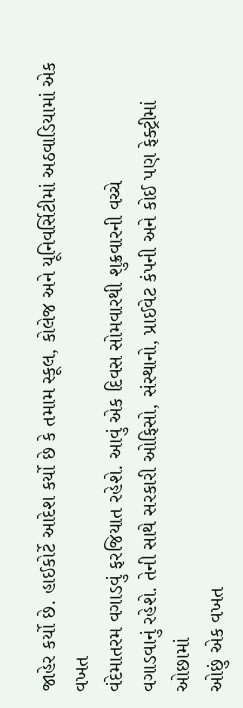જાહેર કર્યો છે. હાઈકોર્ટે આદેશ કર્યો છે કે તમામ સ્કૂલ, કોલેજ અને યૂનિવર્સિટીમાં અઠવાડિયામાં એક વખત
વંદેમાતરમ વગાડવું ફરજિયાત રહેશે. આવું એક દિવસ સોમવારથી શુક્રવારની વચ્ચે
વગાડવાનું રહેશે. તેની સાથે સરકારી ઓફિસો, સંસ્થાનો, પ્રાઈવેટ કંપની અને કોઈ પણ ફેક્ટ્રીમાં ઓછામાં
ઓછું એક વખત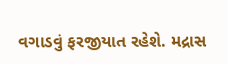વગાડવું ફરજીયાત રહેશે. મદ્રાસ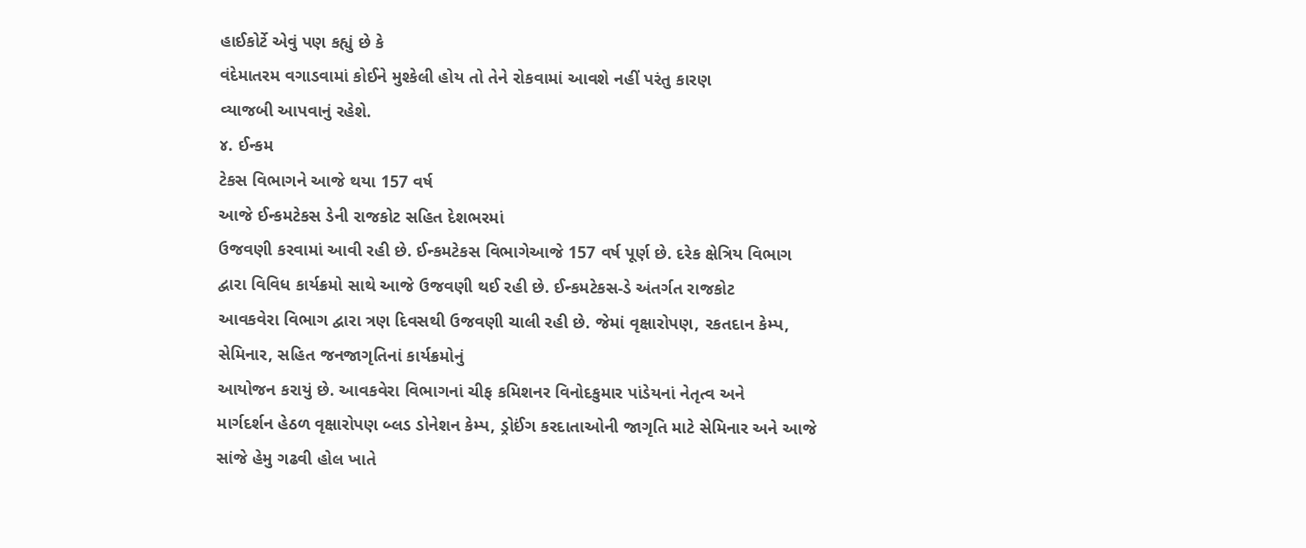હાઈકોર્ટે એવું પણ કહ્યું છે કે
વંદેમાતરમ વગાડવામાં કોઈને મુશ્કેલી હોય તો તેને રોકવામાં આવશે નહીં પરંતુ કારણ
વ્યાજબી આપવાનું રહેશે.
૪. ઈન્કમ
ટેકસ વિભાગને આજે થયા 157 વર્ષ
આજે ઈન્કમટેકસ ડેની રાજકોટ સહિત દેશભરમાં
ઉજવણી કરવામાં આવી રહી છે. ઈન્કમટેકસ વિભાગેઆજે 157 વર્ષ પૂર્ણ છે. દરેક ક્ષેત્રિય વિભાગ
દ્વારા વિવિધ કાર્યક્રમો સાથે આજે ઉજવણી થઈ રહી છે. ઈન્કમટેકસ-ડે અંતર્ગત રાજકોટ
આવકવેરા વિભાગ દ્વારા ત્રણ દિવસથી ઉજવણી ચાલી રહી છે. જેમાં વૃક્ષારોપણ, રકતદાન કેમ્પ, સેમિનાર, સહિત જનજાગૃતિનાં કાર્યક્રમોનું
આયોજન કરાયું છે. આવકવેરા વિભાગનાં ચીફ કમિશનર વિનોદકુમાર પાંડેયનાં નેતૃત્વ અને
માર્ગદર્શન હેઠળ વૃક્ષારોપણ બ્લડ ડોનેશન કેમ્પ, ડ્રોઈંગ કરદાતાઓની જાગૃતિ માટે સેમિનાર અને આજે સાંજે હેમુ ગઢવી હોલ ખાતે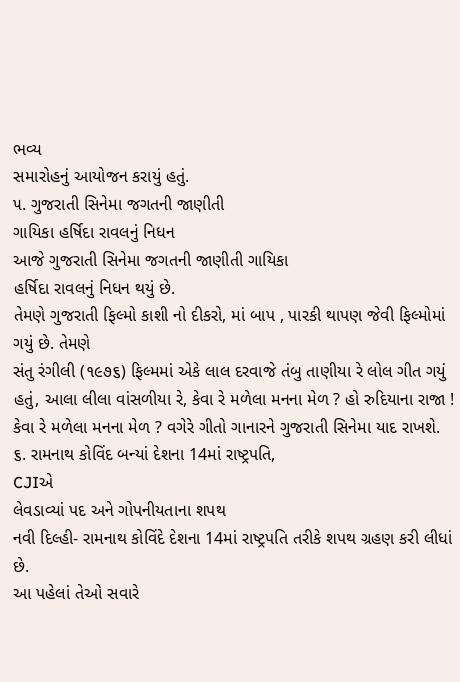ભવ્ય
સમારોહનું આયોજન કરાયું હતું.
૫. ગુજરાતી સિનેમા જગતની જાણીતી
ગાયિકા હર્ષિદા રાવલનું નિધન
આજે ગુજરાતી સિનેમા જગતની જાણીતી ગાયિકા
હર્ષિદા રાવલનું નિધન થયું છે.
તેમણે ગુજરાતી ફિલ્મો કાશી નો દીકરો, માં બાપ , પારકી થાપણ જેવી ફિલ્મોમાં ગયું છે. તેમણે
સંતુ રંગીલી (૧૯૭૬) ફિલ્મમાં એકે લાલ દરવાજે તંબુ તાણીયા રે લોલ ગીત ગયું
હતું, આલા લીલા વાંસળીયા રે, કેવા રે મળેલા મનના મેળ ? હો રુદિયાના રાજા ! કેવા રે મળેલા મનના મેળ ? વગેરે ગીતો ગાનારને ગુજરાતી સિનેમા યાદ રાખશે.
૬. રામનાથ કોવિંદ બન્યાં દેશના 14માં રાષ્ટ્રપતિ,
CJIએ
લેવડાવ્યાં પદ અને ગોપનીયતાના શપથ
નવી દિલ્હી- રામનાથ કોવિંદે દેશના 14માં રાષ્ટ્રપતિ તરીકે શપથ ગ્રહણ કરી લીધાં છે.
આ પહેલાં તેઓ સવારે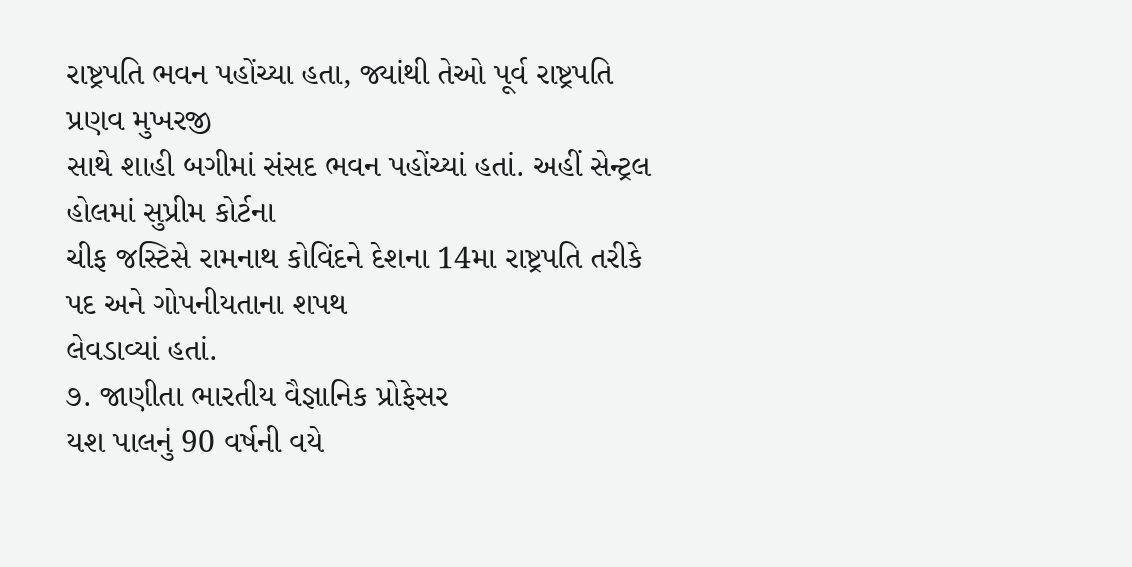રાષ્ટ્રપતિ ભવન પહોંચ્યા હતા, જ્યાંથી તેઓ પૂર્વ રાષ્ટ્રપતિ પ્રણવ મુખરજી
સાથે શાહી બગીમાં સંસદ ભવન પહોંચ્યાં હતાં. અહીં સેન્ટ્રલ હોલમાં સુપ્રીમ કોર્ટના
ચીફ જસ્ટિસે રામનાથ કોવિંદને દેશના 14મા રાષ્ટ્રપતિ તરીકે પદ અને ગોપનીયતાના શપથ
લેવડાવ્યાં હતાં.
૭. જાણીતા ભારતીય વૈજ્ઞાનિક પ્રોફેસર
યશ પાલનું 90 વર્ષની વયે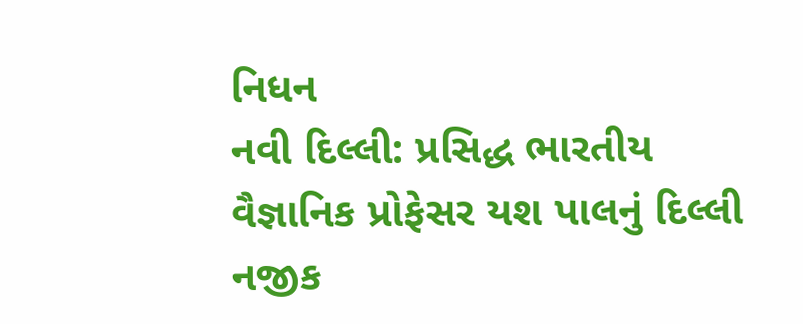નિધન
નવી દિલ્લી: પ્રસિદ્ધ ભારતીય વૈજ્ઞાનિક પ્રોફેસર યશ પાલનું દિલ્લી નજીક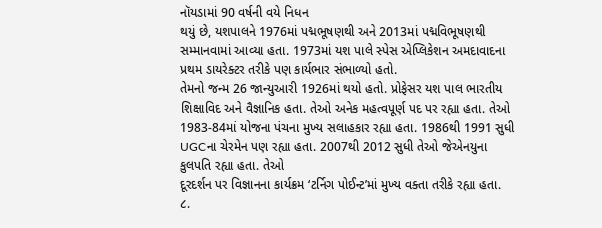નૉયડામાં 90 વર્ષની વયે નિધન
થયું છે, યશપાલને 1976માં પદ્મભૂષણથી અને 2013માં પદ્મવિભૂષણથી સમ્માનવામાં આવ્યા હતા. 1973માં યશ પાલે સ્પેસ એપ્લિકેશન અમદાવાદના
પ્રથમ ડાયરેક્ટર તરીકે પણ કાર્યભાર સંભાળ્યો હતો.
તેમનો જન્મ 26 જાન્યુઆરી 1926માં થયો હતો. પ્રોફેસર યશ પાલ ભારતીય
શિક્ષાવિદ અને વૈજ્ઞાનિક હતા. તેઓ અનેક મહત્વપૂર્ણ પદ પર રહ્યા હતા. તેઓ 1983-84માં યોજના પંચના મુખ્ય સલાહકાર રહ્યા હતા. 1986થી 1991 સુધી UGCના ચેરમેન પણ રહ્યા હતા. 2007થી 2012 સુધી તેઓ જેએનયુના કુલપતિ રહ્યા હતા. તેઓ
દૂરદર્શન પર વિજ્ઞાનના કાર્યક્રમ ‘ટર્નિગ પોઈન્ટ’માં મુખ્ય વક્તા તરીકે રહ્યા હતા.
૮.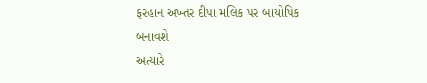ફરહાન અખ્તર દીપા મલિક પર બાયોપિક
બનાવશે
અત્યારે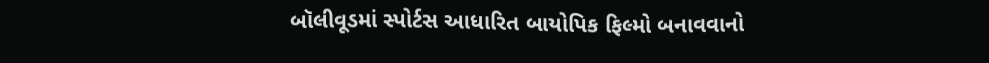બૉલીવૂડમાં સ્પોર્ટસ આધારિત બાયોપિક ફિલ્મો બનાવવાનો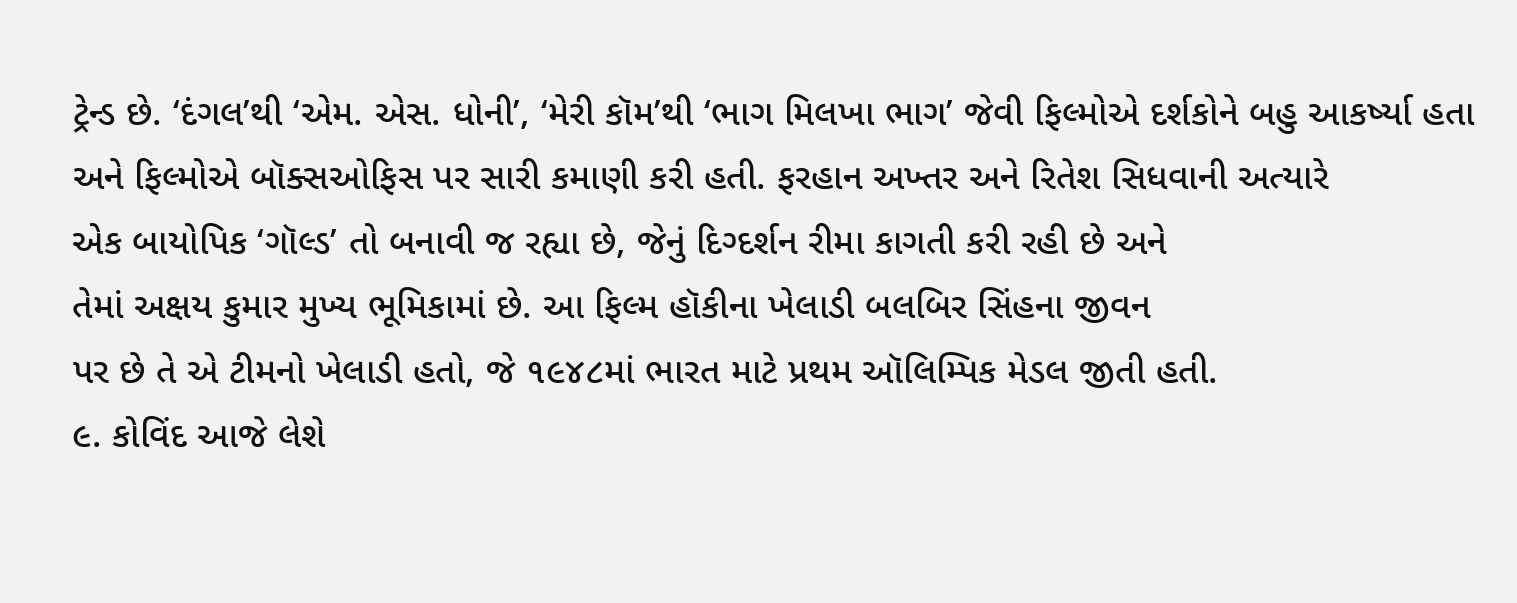ટ્રેન્ડ છે. ‘દંગલ’થી ‘એમ. એસ. ધોની’, ‘મેરી કૉમ’થી ‘ભાગ મિલખા ભાગ’ જેવી ફિલ્મોએ દર્શકોને બહુ આકર્ષ્યા હતા
અને ફિલ્મોએ બૉક્સઓફિસ પર સારી કમાણી કરી હતી. ફરહાન અખ્તર અને રિતેશ સિધવાની અત્યારે
એક બાયોપિક ‘ગૉલ્ડ’ તો બનાવી જ રહ્યા છે, જેનું દિગ્દર્શન રીમા કાગતી કરી રહી છે અને
તેમાં અક્ષય કુમાર મુખ્ય ભૂમિકામાં છે. આ ફિલ્મ હૉકીના ખેલાડી બલબિર સિંહના જીવન
પર છે તે એ ટીમનો ખેલાડી હતો, જે ૧૯૪૮માં ભારત માટે પ્રથમ ઑલિમ્પિક મેડલ જીતી હતી.
૯. કોવિંદ આજે લેશે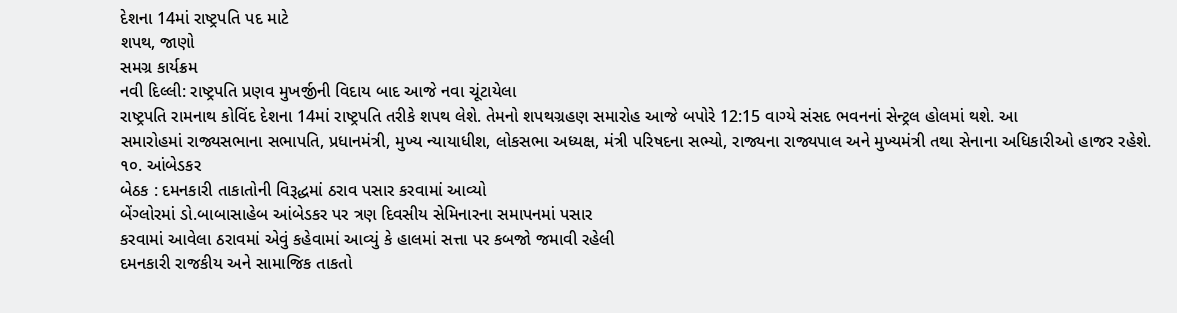દેશના 14માં રાષ્ટ્રપતિ પદ માટે
શપથ, જાણો
સમગ્ર કાર્યક્રમ
નવી દિલ્લી: રાષ્ટ્રપતિ પ્રણવ મુખર્જીની વિદાય બાદ આજે નવા ચૂંટાયેલા
રાષ્ટ્રપતિ રામનાથ કોવિંદ દેશના 14માં રાષ્ટ્રપતિ તરીકે શપથ લેશે. તેમનો શપથગ્રહણ સમારોહ આજે બપોરે 12:15 વાગ્યે સંસદ ભવનનાં સેન્ટ્રલ હોલમાં થશે. આ
સમારોહમાં રાજ્યસભાના સભાપતિ, પ્રધાનમંત્રી, મુખ્ય ન્યાયાધીશ, લોકસભા અધ્યક્ષ, મંત્રી પરિષદના સભ્યો, રાજ્યના રાજ્યપાલ અને મુખ્યમંત્રી તથા સેનાના અધિકારીઓ હાજર રહેશે.
૧૦. આંબેડકર
બેઠક : દમનકારી તાકાતોની વિરૂદ્ધમાં ઠરાવ પસાર કરવામાં આવ્યો
બેંગ્લોરમાં ડો.બાબાસાહેબ આંબેડકર પર ત્રણ દિવસીય સેમિનારના સમાપનમાં પસાર
કરવામાં આવેલા ઠરાવમાં એવું કહેવામાં આવ્યું કે હાલમાં સત્તા પર કબજો જમાવી રહેલી
દમનકારી રાજકીય અને સામાજિક તાકતો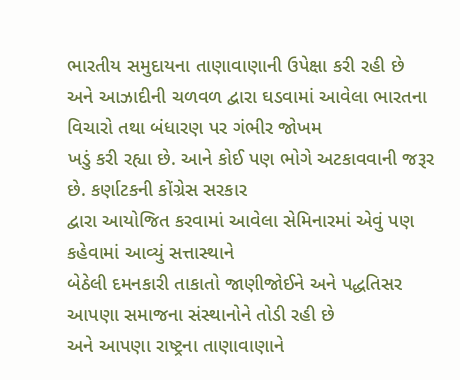ભારતીય સમુદાયના તાણાવાણાની ઉપેક્ષા કરી રહી છે
અને આઝાદીની ચળવળ દ્વારા ઘડવામાં આવેલા ભારતના વિચારો તથા બંધારણ પર ગંભીર જોખમ
ખડું કરી રહ્યા છે. આને કોઈ પણ ભોગે અટકાવવાની જરૂર છે. કર્ણાટકની કોંગ્રેસ સરકાર
દ્વારા આયોજિત કરવામાં આવેલા સેમિનારમાં એવું પણ કહેવામાં આવ્યું સત્તાસ્થાને
બેઠેલી દમનકારી તાકાતો જાણીજોઈને અને પદ્ધતિસર આપણા સમાજના સંસ્થાનોને તોડી રહી છે
અને આપણા રાષ્ટ્રના તાણાવાણાને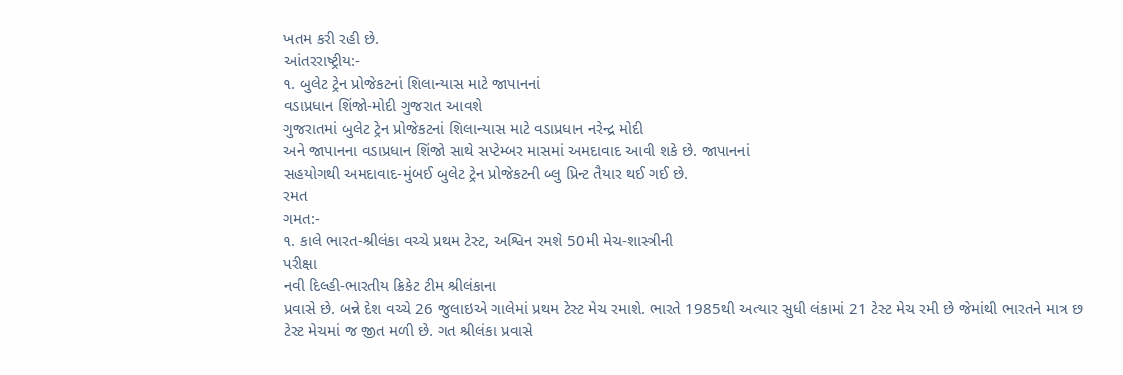ખતમ કરી રહી છે.
આંતરરાષ્ટ્રીય:-
૧. બુલેટ ટ્રેન પ્રોજેકટનાં શિલાન્યાસ માટે જાપાનનાં
વડાપ્રધાન શિંજો-મોદી ગુજરાત આવશે
ગુજરાતમાં બુલેટ ટ્રેન પ્રોજેકટનાં શિલાન્યાસ માટે વડાપ્રધાન નરેન્દ્ર મોદી
અને જાપાનના વડાપ્રધાન શિંજો સાથે સપ્ટેમ્બર માસમાં અમદાવાદ આવી શકે છે. જાપાનનાં
સહયોગથી અમદાવાદ-મુંબઈ બુલેટ ટ્રેન પ્રોજેકટની બ્લુ પ્રિન્ટ તૈયાર થઈ ગઈ છે.
રમત
ગમત:-
૧. કાલે ભારત-શ્રીલંકા વચ્ચે પ્રથમ ટેસ્ટ, અશ્વિન રમશે 50મી મેચ-શાસ્ત્રીની
પરીક્ષા
નવી દિલ્હી-ભારતીય ક્રિકેટ ટીમ શ્રીલંકાના
પ્રવાસે છે. બન્ને દેશ વચ્ચે 26 જુલાઇએ ગાલેમાં પ્રથમ ટેસ્ટ મેચ રમાશે. ભારતે 1985થી અત્યાર સુધી લંકામાં 21 ટેસ્ટ મેચ રમી છે જેમાંથી ભારતને માત્ર છ
ટેસ્ટ મેચમાં જ જીત મળી છે. ગત શ્રીલંકા પ્રવાસે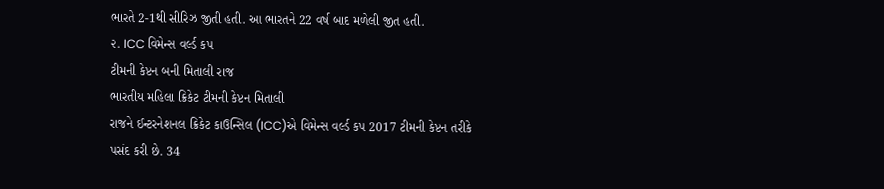ભારતે 2-1થી સીરિઝ જીતી હતી. આ ભારતને 22 વર્ષ બાદ મળેલી જીત હતી.
૨. ICC વિમેન્સ વર્લ્ડ કપ
ટીમની કેપ્ટન બની મિતાલી રાજ
ભારતીય મહિલા ક્રિકેટ ટીમની કેપ્ટન મિતાલી
રાજને ઈન્ટરનેશનલ ક્રિકેટ કાઉન્સિલ (ICC)એ વિમેન્સ વર્લ્ડ કપ 2017 ટીમની કેપ્ટન તરીકે પસંદ કરી છે. 34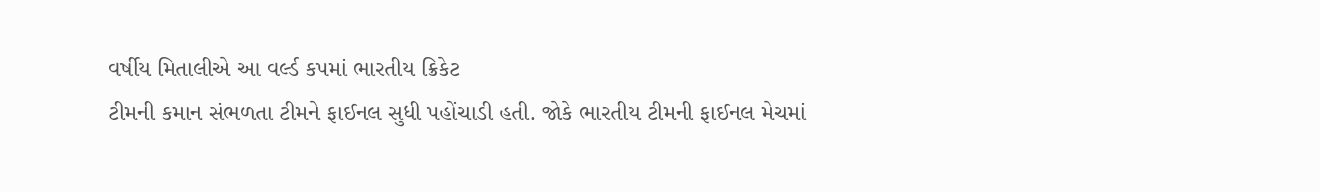વર્ષીય મિતાલીએ આ વર્લ્ડ કપમાં ભારતીય ક્રિકેટ
ટીમની કમાન સંભળતા ટીમને ફાઈનલ સુધી પહોંચાડી હતી. જોકે ભારતીય ટીમની ફાઈનલ મેચમાં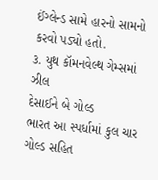ઈંગ્લેન્ડ સામે હારનો સામનો કરવો પડ્યો હતો.
૩. યુથ કૉમનવેલ્થ ગેમ્સમાં ઝીલ
દેસાઈને બે ગોલ્ડ
ભારત આ સ્પર્ધામાં કુલ ચાર ગોલ્ડ સહિત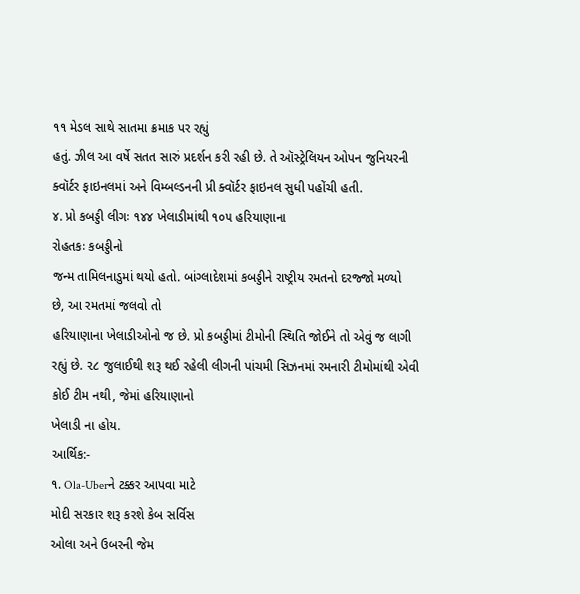૧૧ મેડલ સાથે સાતમા ક્રમાક પર રહ્યું
હતું. ઝીલ આ વર્ષે સતત સારું પ્રદર્શન કરી રહી છે. તે ઑસ્ટ્રેલિયન ઓપન જુનિયરની
ક્વૉર્ટર ફાઇનલમાં અને વિમ્બલ્ડનની પ્રી ક્વૉર્ટર ફાઇનલ સુધી પહોંચી હતી.
૪. પ્રો કબડ્ડી લીગઃ ૧૪૪ ખેલાડીમાંથી ૧૦૫ હરિયાણાના
રોહતકઃ કબડ્ડીનો
જન્મ તામિલનાડુમાં થયો હતો. બાંગ્લાદેશમાં કબડ્ડીને રાષ્ટ્રીય રમતનો દરજ્જો મળ્યો
છે, આ રમતમાં જલવો તો
હરિયાણાના ખેલાડીઓનો જ છે. પ્રો કબડ્ડીમાં ટીમોની સ્થિતિ જોઈને તો એવું જ લાગી
રહ્યું છે. ૨૮ જુલાઈથી શરૂ થઈ રહેલી લીગની પાંચમી સિઝનમાં રમનારી ટીમોમાંથી એવી
કોઈ ટીમ નથી, જેમાં હરિયાણાનો
ખેલાડી ના હોય.
આર્થિક:-
૧. Ola-Uberને ટક્કર આપવા માટે
મોદી સરકાર શરૂ કરશે કેબ સર્વિસ
ઓલા અને ઉબરની જેમ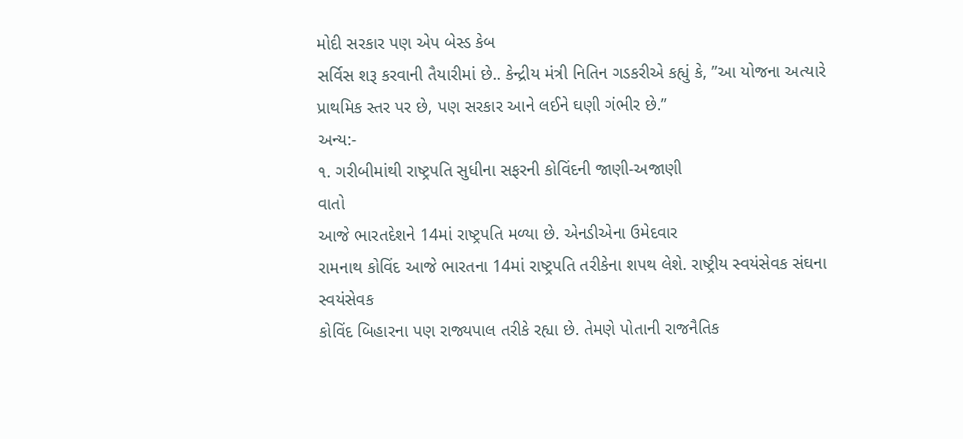મોદી સરકાર પણ એપ બેસ્ડ કેબ
સર્વિસ શરૂ કરવાની તૈયારીમાં છે.. કેન્દ્રીય મંત્રી નિતિન ગડકરીએ કહ્યું કે, ”આ યોજના અત્યારે પ્રાથમિક સ્તર પર છે, પણ સરકાર આને લઈને ઘણી ગંભીર છે.”
અન્ય:-
૧. ગરીબીમાંથી રાષ્ટ્રપતિ સુધીના સફરની કોવિંદની જાણી-અજાણી
વાતો
આજે ભારતદેશને 14માં રાષ્ટ્રપતિ મળ્યા છે. એનડીએના ઉમેદવાર
રામનાથ કોવિંદ આજે ભારતના 14માં રાષ્ટ્રપતિ તરીકેના શપથ લેશે. રાષ્ટ્રીય સ્વયંસેવક સંઘના સ્વયંસેવક
કોવિંદ બિહારના પણ રાજ્યપાલ તરીકે રહ્યા છે. તેમણે પોતાની રાજનૈતિક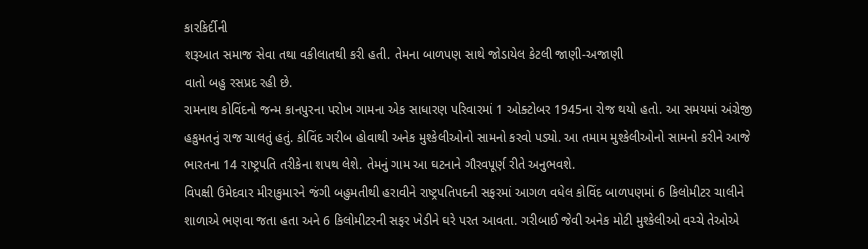કારકિર્દીની
શરૂઆત સમાજ સેવા તથા વકીલાતથી કરી હતી. તેમના બાળપણ સાથે જોડાયેલ કેટલી જાણી-અજાણી
વાતો બહુ રસપ્રદ રહી છે.
રામનાથ કોવિંદનો જન્મ કાનપુરના પરોખ ગામના એક સાધારણ પરિવારમાં 1 ઓક્ટોબર 1945ના રોજ થયો હતો. આ સમયમાં અંગ્રેજી હકુમતનું રાજ ચાલતું હતું. કોવિંદ ગરીબ હોવાથી અનેક મુશ્કેલીઓનો સામનો કરવો પડ્યો. આ તમામ મુશ્કેલીઓનો સામનો કરીને આજે ભારતના 14 રાષ્ટ્રપતિ તરીકેના શપથ લેશે. તેમનું ગામ આ ઘટનાને ગૌરવપૂર્ણ રીતે અનુભવશે.
વિપક્ષી ઉમેદવાર મીરાકુમારને જંગી બહુમતીથી હરાવીને રાષ્ટ્રપતિપદની સફરમાં આગળ વધેલ કોવિંદ બાળપણમાં 6 કિલોમીટર ચાલીને શાળાએ ભણવા જતા હતા અને 6 કિલોમીટરની સફર ખેડીને ઘરે પરત આવતા. ગરીબાઈ જેવી અનેક મોટી મુશ્કેલીઓ વચ્ચે તેઓએ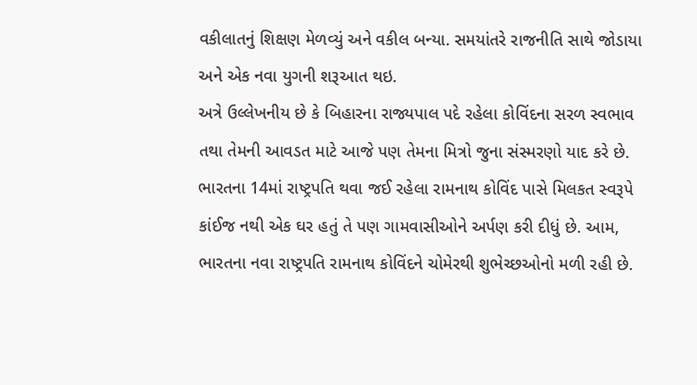વકીલાતનું શિક્ષણ મેળવ્યું અને વકીલ બન્યા. સમયાંતરે રાજનીતિ સાથે જોડાયા અને એક નવા યુગની શરૂઆત થઇ.
અત્રે ઉલ્લેખનીય છે કે બિહારના રાજ્યપાલ પદે રહેલા કોવિંદના સરળ સ્વભાવ તથા તેમની આવડત માટે આજે પણ તેમના મિત્રો જુના સંસ્મરણો યાદ કરે છે. ભારતના 14માં રાષ્ટ્રપતિ થવા જઈ રહેલા રામનાથ કોવિંદ પાસે મિલકત સ્વરૂપે કાંઈજ નથી એક ઘર હતું તે પણ ગામવાસીઓને અર્પણ કરી દીધું છે. આમ, ભારતના નવા રાષ્ટ્રપતિ રામનાથ કોવિંદને ચોમેરથી શુભેચ્છઓનો મળી રહી છે.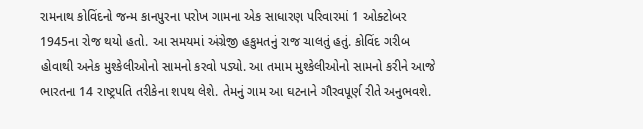રામનાથ કોવિંદનો જન્મ કાનપુરના પરોખ ગામના એક સાધારણ પરિવારમાં 1 ઓક્ટોબર 1945ના રોજ થયો હતો. આ સમયમાં અંગ્રેજી હકુમતનું રાજ ચાલતું હતું. કોવિંદ ગરીબ હોવાથી અનેક મુશ્કેલીઓનો સામનો કરવો પડ્યો. આ તમામ મુશ્કેલીઓનો સામનો કરીને આજે ભારતના 14 રાષ્ટ્રપતિ તરીકેના શપથ લેશે. તેમનું ગામ આ ઘટનાને ગૌરવપૂર્ણ રીતે અનુભવશે.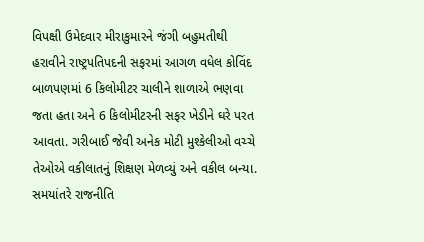વિપક્ષી ઉમેદવાર મીરાકુમારને જંગી બહુમતીથી હરાવીને રાષ્ટ્રપતિપદની સફરમાં આગળ વધેલ કોવિંદ બાળપણમાં 6 કિલોમીટર ચાલીને શાળાએ ભણવા જતા હતા અને 6 કિલોમીટરની સફર ખેડીને ઘરે પરત આવતા. ગરીબાઈ જેવી અનેક મોટી મુશ્કેલીઓ વચ્ચે તેઓએ વકીલાતનું શિક્ષણ મેળવ્યું અને વકીલ બન્યા. સમયાંતરે રાજનીતિ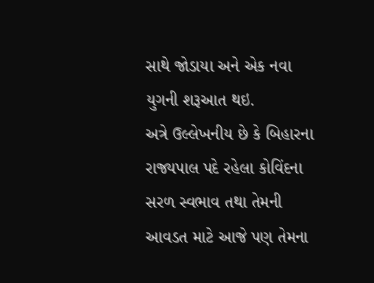સાથે જોડાયા અને એક નવા યુગની શરૂઆત થઇ.
અત્રે ઉલ્લેખનીય છે કે બિહારના રાજ્યપાલ પદે રહેલા કોવિંદના સરળ સ્વભાવ તથા તેમની આવડત માટે આજે પણ તેમના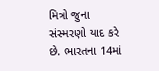મિત્રો જુના સંસ્મરણો યાદ કરે છે. ભારતના 14માં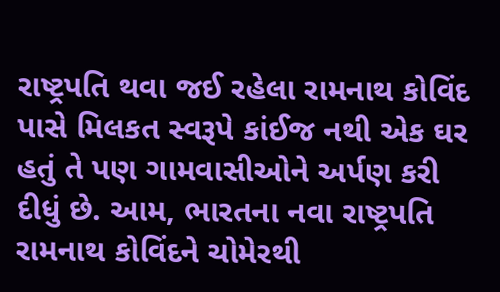રાષ્ટ્રપતિ થવા જઈ રહેલા રામનાથ કોવિંદ પાસે મિલકત સ્વરૂપે કાંઈજ નથી એક ઘર હતું તે પણ ગામવાસીઓને અર્પણ કરી દીધું છે. આમ, ભારતના નવા રાષ્ટ્રપતિ રામનાથ કોવિંદને ચોમેરથી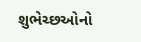શુભેચ્છઓનો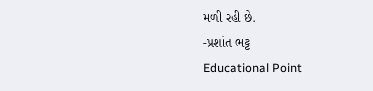મળી રહી છે.
-પ્રશાંત ભટ્ટ
Educational Point